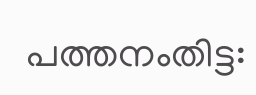പത്തനംതിട്ട: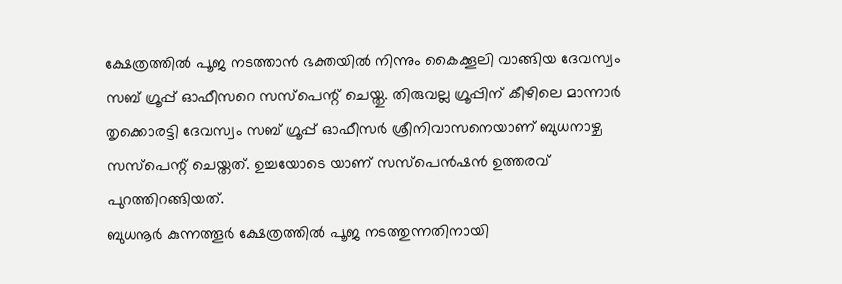ക്ഷേത്രത്തിൽ പൂജ നടത്താൻ ഭക്തയിൽ നിന്നും കൈക്കൂലി വാങ്ങിയ ദേവസ്വം സബ് ഗ്രൂപ്പ് ഓഫീസറെ സസ്പെന്റ് ചെയ്തു. തിരുവല്ല ഗ്രൂപ്പിന് കീഴിലെ മാന്നാർ തൃക്കൊരട്ടി ദേവസ്വം സബ് ഗ്രൂപ്പ് ഓഫീസർ ശ്രീനിവാസനെയാണ് ബുധനാഴ്ച സസ്പെന്റ് ചെയ്തത്. ഉച്ചയോടെ യാണ് സസ്പെൻഷൻ ഉത്തരവ് പുറത്തിറങ്ങിയത്.
ബുധനൂർ കുന്നത്തൂർ ക്ഷേത്രത്തിൽ പൂജ നടത്തുന്നതിനായി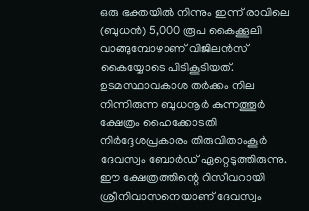ഒരു ഭക്തയിൽ നിന്നും ഇന്ന് രാവിലെ (ബുധൻ) 5,000 രൂപ കൈക്കൂലി വാങ്ങുമ്പോഴാണ് വിജിലൻസ് കൈയ്യോടെ പിടികൂടിയത്. ഉടമസ്ഥാവകാശ തർക്കം നില നിന്നിരുന്ന ബുധനൂർ കുന്നത്തൂർ ക്ഷേത്രം ഹൈക്കോടതി നിർദ്ദേശപ്രകാരം തിരുവിതാംകൂർ ദേവസ്വം ബോർഡ് ഏറ്റെടുത്തിരുന്നു. ഈ ക്ഷേത്രത്തിന്റെ റിസീവറായി ശ്രീനിവാസനെയാണ് ദേവസ്വം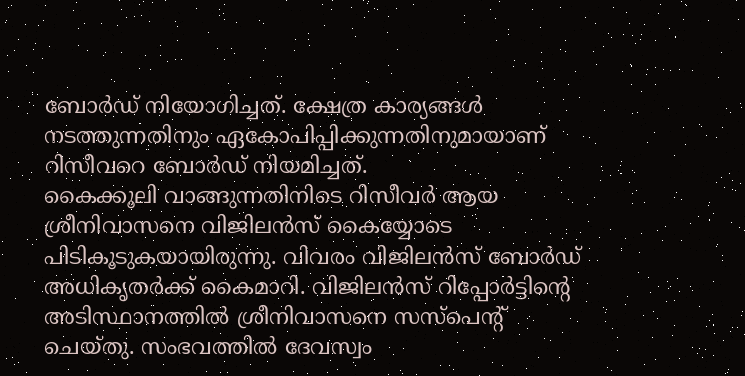ബോർഡ് നിയോഗിച്ചത്. ക്ഷേത്ര കാര്യങ്ങൾ നടത്തുന്നതിനും ഏകോപിപ്പിക്കുന്നതിനുമായാണ് റിസീവറെ ബോർഡ് നിയമിച്ചത്.
കൈക്കൂലി വാങ്ങുന്നതിനിടെ റിസീവർ ആയ ശ്രീനിവാസനെ വിജിലൻസ് കൈയ്യോടെ പിടികൂടുകയായിരുന്നു. വിവരം വിജിലൻസ് ബോർഡ് അധികൃതർക്ക് കൈമാറി. വിജിലൻസ് റിപ്പോർട്ടിന്റെ അടിസ്ഥാനത്തിൽ ശ്രീനിവാസനെ സസ്പെന്റ് ചെയ്തു. സംഭവത്തിൽ ദേവസ്വം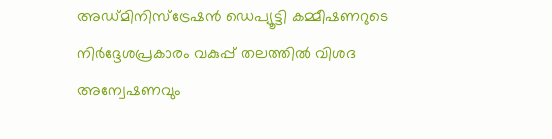അഡ്മിനിസ്ട്രേഷൻ ഡെപ്യൂട്ടി കമ്മീഷണറുടെ നിർദ്ദേശപ്രകാരം വകുപ്പ് തലത്തിൽ വിശദ അന്വേഷണവും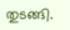തുടങ്ങി.